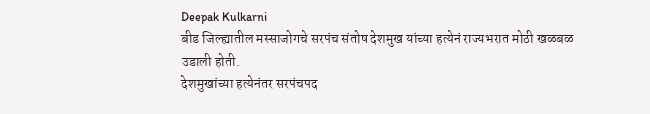Deepak Kulkarni
बीड जिल्ह्यातील मस्साजोगचे सरपंच संतोष देशमुख यांच्या हत्येनं राज्यभरात मोठी खळबळ उडाली होती.
देशमुखांच्या हत्येनंतर सरपंचपद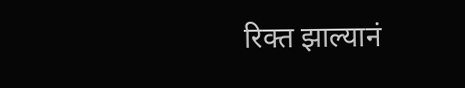रिक्त झाल्यानं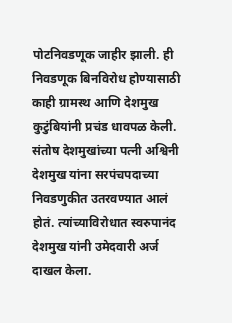पोटनिवडणूक जाहीर झाली. ही निवडणूक बिनविरोध होण्यासाठी काही ग्रामस्थ आणि देशमुख कुटुंबियांनी प्रचंड धावपळ केली.
संतोष देशमुखांच्या पत्नी अश्विनी देशमुख यांना सरपंचपदाच्या निवडणुकीत उतरवण्यात आलं होतं. त्यांच्याविरोधात स्वरुपानंद देशमुख यांनी उमेदवारी अर्ज दाखल केला.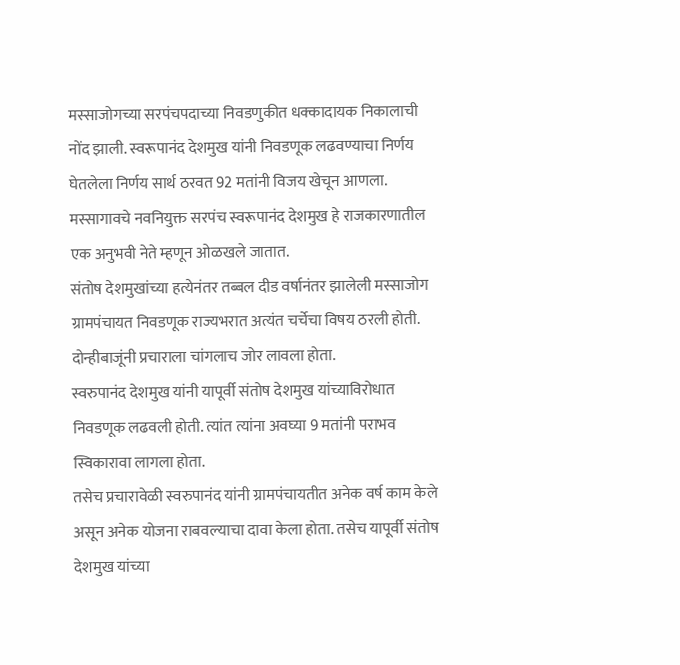मस्साजोगच्या सरपंचपदाच्या निवडणुकीत धक्कादायक निकालाची नोंद झाली. स्वरूपानंद देशमुख यांनी निवडणूक लढवण्याचा निर्णय घेतलेला निर्णय सार्थ ठरवत 92 मतांनी विजय खेचून आणला.
मस्सागावचे नवनियुक्त सरपंच स्वरूपानंद देशमुख हे राजकारणातील एक अनुभवी नेते म्हणून ओळखले जातात.
संतोष देशमुखांच्या हत्येनंतर तब्बल दीड वर्षानंतर झालेली मस्साजोग ग्रामपंचायत निवडणूक राज्यभरात अत्यंत चर्चेचा विषय ठरली होती. दोन्हीबाजूंनी प्रचाराला चांगलाच जोर लावला होता.
स्वरुपानंद देशमुख यांनी यापूर्वी संतोष देशमुख यांच्याविरोधात निवडणूक लढवली होती. त्यांत त्यांना अवघ्या 9 मतांनी पराभव स्विकारावा लागला होता.
तसेच प्रचारावेळी स्वरुपानंद यांनी ग्रामपंचायतीत अनेक वर्ष काम केले असून अनेक योजना राबवल्याचा दावा केला होता. तसेच यापूर्वी संतोष देशमुख यांच्या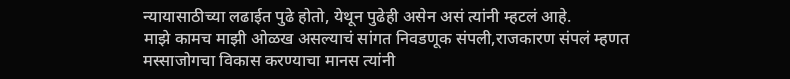न्यायासाठीच्या लढाईत पुढे होतो, येथून पुढेही असेन असं त्यांनी म्हटलं आहे.
माझे कामच माझी ओळख असल्याचं सांगत निवडणूक संपली,राजकारण संपलं म्हणत मस्साजोगचा विकास करण्याचा मानस त्यांनी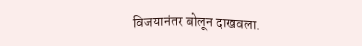विजयानंतर बोलून दाखवला.